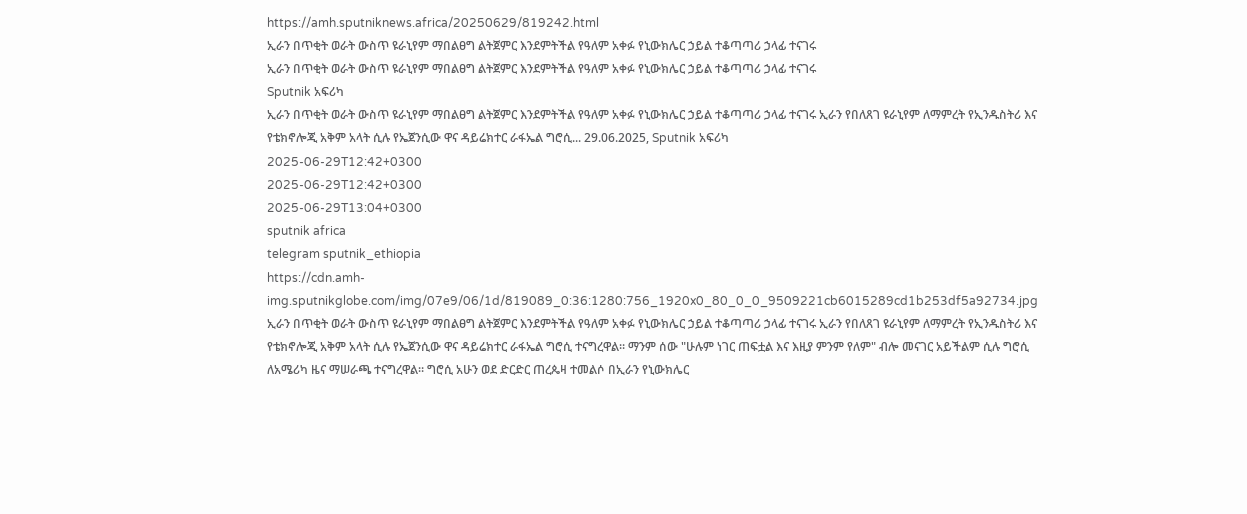https://amh.sputniknews.africa/20250629/819242.html
ኢራን በጥቂት ወራት ውስጥ ዩራኒየም ማበልፀግ ልትጀምር እንደምትችል የዓለም አቀፉ የኒውክሌር ኃይል ተቆጣጣሪ ኃላፊ ተናገሩ
ኢራን በጥቂት ወራት ውስጥ ዩራኒየም ማበልፀግ ልትጀምር እንደምትችል የዓለም አቀፉ የኒውክሌር ኃይል ተቆጣጣሪ ኃላፊ ተናገሩ
Sputnik አፍሪካ
ኢራን በጥቂት ወራት ውስጥ ዩራኒየም ማበልፀግ ልትጀምር እንደምትችል የዓለም አቀፉ የኒውክሌር ኃይል ተቆጣጣሪ ኃላፊ ተናገሩ ኢራን የበለጸገ ዩራኒየም ለማምረት የኢንዱስትሪ እና የቴክኖሎጂ አቅም አላት ሲሉ የኤጀንሲው ዋና ዳይሬክተር ራፋኤል ግሮሲ... 29.06.2025, Sputnik አፍሪካ
2025-06-29T12:42+0300
2025-06-29T12:42+0300
2025-06-29T13:04+0300
sputnik africa
telegram sputnik_ethiopia
https://cdn.amh-img.sputnikglobe.com/img/07e9/06/1d/819089_0:36:1280:756_1920x0_80_0_0_9509221cb6015289cd1b253df5a92734.jpg
ኢራን በጥቂት ወራት ውስጥ ዩራኒየም ማበልፀግ ልትጀምር እንደምትችል የዓለም አቀፉ የኒውክሌር ኃይል ተቆጣጣሪ ኃላፊ ተናገሩ ኢራን የበለጸገ ዩራኒየም ለማምረት የኢንዱስትሪ እና የቴክኖሎጂ አቅም አላት ሲሉ የኤጀንሲው ዋና ዳይሬክተር ራፋኤል ግሮሲ ተናግረዋል። ማንም ሰው "ሁሉም ነገር ጠፍቷል እና እዚያ ምንም የለም" ብሎ መናገር አይችልም ሲሉ ግሮሲ ለአሜሪካ ዜና ማሠራጫ ተናግረዋል። ግሮሲ አሁን ወደ ድርድር ጠረጴዛ ተመልሶ በኢራን የኒውክሌር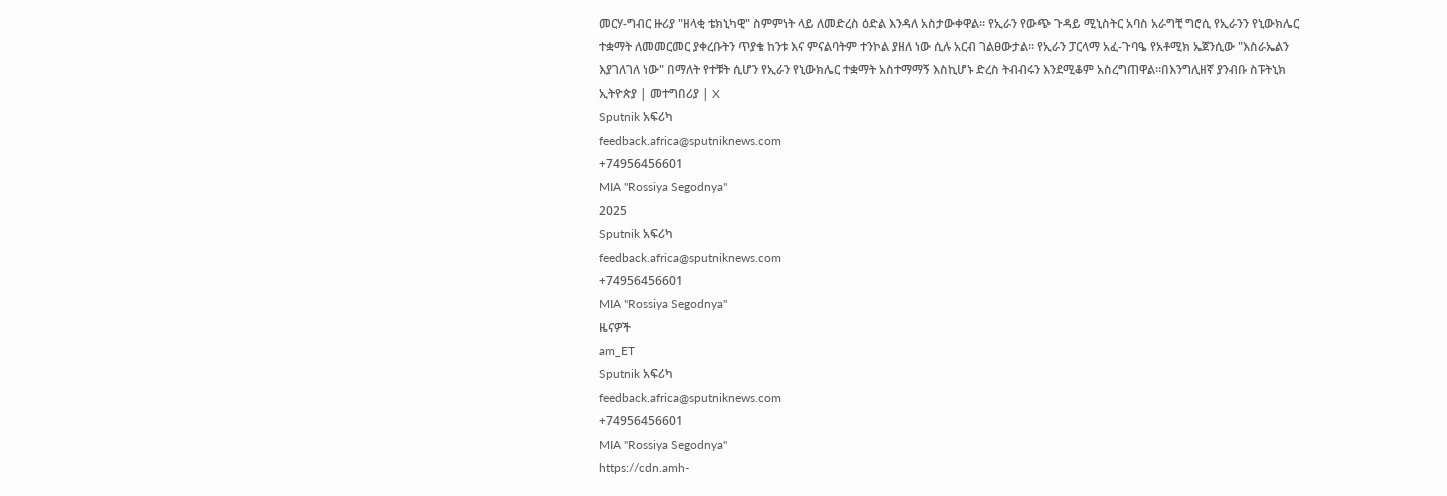መርሃ-ግብር ዙሪያ "ዘላቂ ቴክኒካዊ" ስምምነት ላይ ለመድረስ ዕድል እንዳለ አስታውቀዋል። የኢራን የውጭ ጉዳይ ሚኒስትር አባስ አራግቺ ግሮሲ የኢራንን የኒውክሌር ተቋማት ለመመርመር ያቀረቡትን ጥያቄ ከንቱ እና ምናልባትም ተንኮል ያዘለ ነው ሲሉ አርብ ገልፀውታል። የኢራን ፓርላማ አፈ-ጉባዔ የአቶሚክ ኤጀንሲው "እስራኤልን እያገለገለ ነው" በማለት የተቹት ሲሆን የኢራን የኒውክሌር ተቋማት አስተማማኝ እስኪሆኑ ድረስ ትብብሩን እንደሚቆም አስረግጠዋል።በእንግሊዘኛ ያንብቡ ስፑትኒክ ኢትዮጵያ | መተግበሪያ | X
Sputnik አፍሪካ
feedback.africa@sputniknews.com
+74956456601
MIA "Rossiya Segodnya"
2025
Sputnik አፍሪካ
feedback.africa@sputniknews.com
+74956456601
MIA "Rossiya Segodnya"
ዜናዎች
am_ET
Sputnik አፍሪካ
feedback.africa@sputniknews.com
+74956456601
MIA "Rossiya Segodnya"
https://cdn.amh-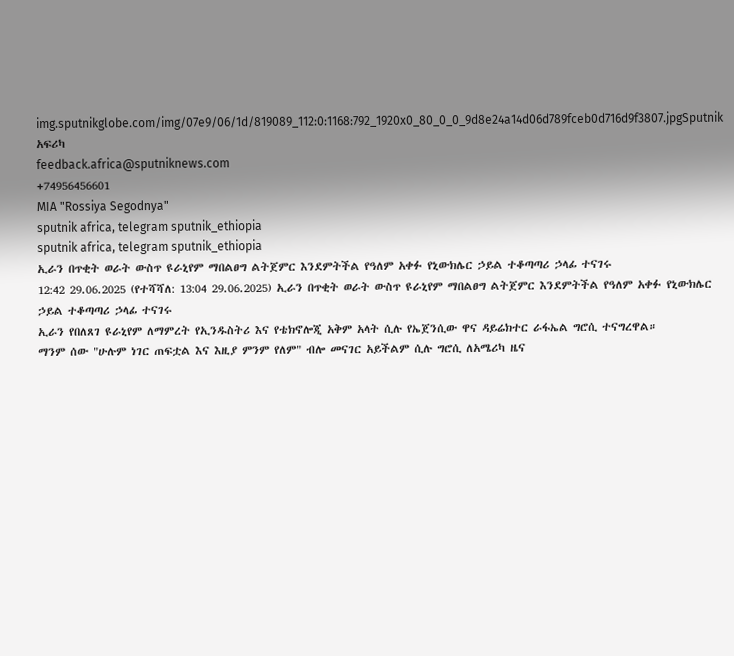img.sputnikglobe.com/img/07e9/06/1d/819089_112:0:1168:792_1920x0_80_0_0_9d8e24a14d06d789fceb0d716d9f3807.jpgSputnik አፍሪካ
feedback.africa@sputniknews.com
+74956456601
MIA "Rossiya Segodnya"
sputnik africa, telegram sputnik_ethiopia
sputnik africa, telegram sputnik_ethiopia
ኢራን በጥቂት ወራት ውስጥ ዩራኒየም ማበልፀግ ልትጀምር እንደምትችል የዓለም አቀፉ የኒውክሌር ኃይል ተቆጣጣሪ ኃላፊ ተናገሩ
12:42 29.06.2025 (የተሻሻለ: 13:04 29.06.2025) ኢራን በጥቂት ወራት ውስጥ ዩራኒየም ማበልፀግ ልትጀምር እንደምትችል የዓለም አቀፉ የኒውክሌር ኃይል ተቆጣጣሪ ኃላፊ ተናገሩ
ኢራን የበለጸገ ዩራኒየም ለማምረት የኢንዱስትሪ እና የቴክኖሎጂ አቅም አላት ሲሉ የኤጀንሲው ዋና ዳይሬክተር ራፋኤል ግሮሲ ተናግረዋል።
ማንም ሰው "ሁሉም ነገር ጠፍቷል እና እዚያ ምንም የለም" ብሎ መናገር አይችልም ሲሉ ግሮሲ ለአሜሪካ ዜና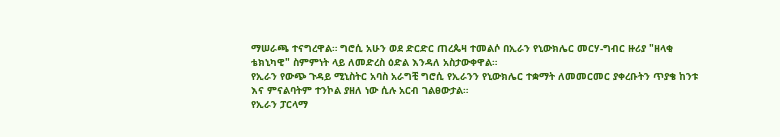ማሠራጫ ተናግረዋል። ግሮሲ አሁን ወደ ድርድር ጠረጴዛ ተመልሶ በኢራን የኒውክሌር መርሃ-ግብር ዙሪያ "ዘላቂ ቴክኒካዊ" ስምምነት ላይ ለመድረስ ዕድል እንዳለ አስታውቀዋል።
የኢራን የውጭ ጉዳይ ሚኒስትር አባስ አራግቺ ግሮሲ የኢራንን የኒውክሌር ተቋማት ለመመርመር ያቀረቡትን ጥያቄ ከንቱ እና ምናልባትም ተንኮል ያዘለ ነው ሲሉ አርብ ገልፀውታል።
የኢራን ፓርላማ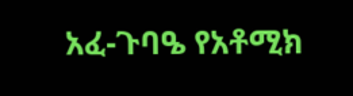አፈ-ጉባዔ የአቶሚክ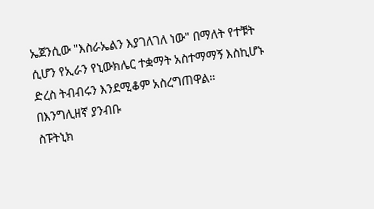ኤጀንሲው "እስራኤልን እያገለገለ ነው" በማለት የተቹት ሲሆን የኢራን የኒውክሌር ተቋማት አስተማማኝ እስኪሆኑ ድረስ ትብብሩን እንደሚቆም አስረግጠዋል።
በእንግሊዘኛ ያንብቡ
ስፑትኒክ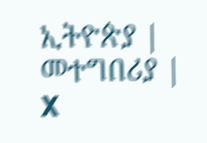ኢትዮጵያ | መተግበሪያ | X